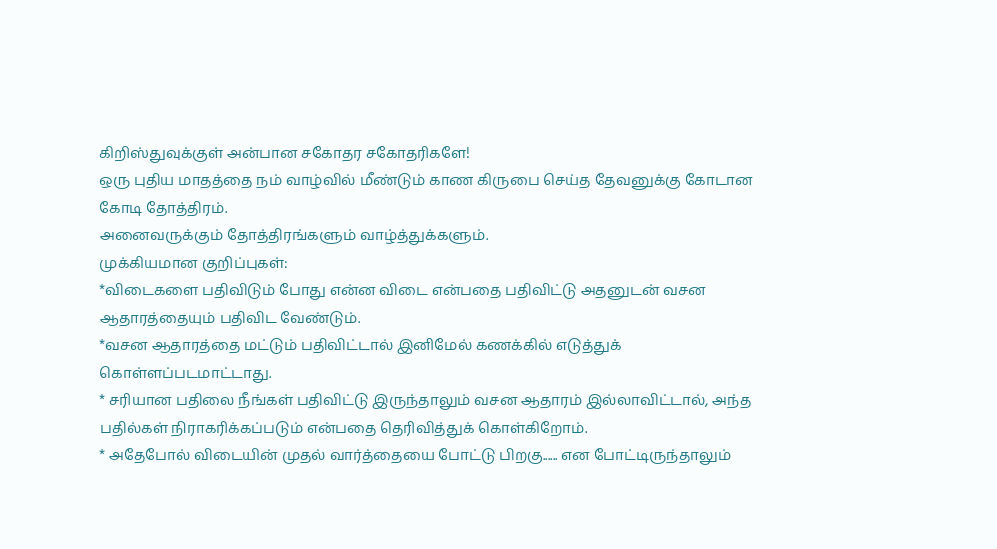கிறிஸ்துவுக்குள் அன்பான சகோதர சகோதரிகளே!
ஒரு புதிய மாதத்தை நம் வாழ்வில் மீண்டும் காண கிருபை செய்த தேவனுக்கு கோடான கோடி தோத்திரம்.
அனைவருக்கும் தோத்திரங்களும் வாழ்த்துக்களும்.
முக்கியமான குறிப்புகள்:
*விடைகளை பதிவிடும் போது என்ன விடை என்பதை பதிவிட்டு அதனுடன் வசன ஆதாரத்தையும் பதிவிட வேண்டும்.
*வசன ஆதாரத்தை மட்டும் பதிவிட்டால் இனிமேல் கணக்கில் எடுத்துக் கொள்ளப்படமாட்டாது.
* சரியான பதிலை நீங்கள் பதிவிட்டு இருந்தாலும் வசன ஆதாரம் இல்லாவிட்டால், அந்த பதில்கள் நிராகரிக்கப்படும் என்பதை தெரிவித்துக் கொள்கிறோம்.
* அதேபோல் விடையின் முதல் வார்த்தையை போட்டு பிறகு...... என போட்டிருந்தாலும்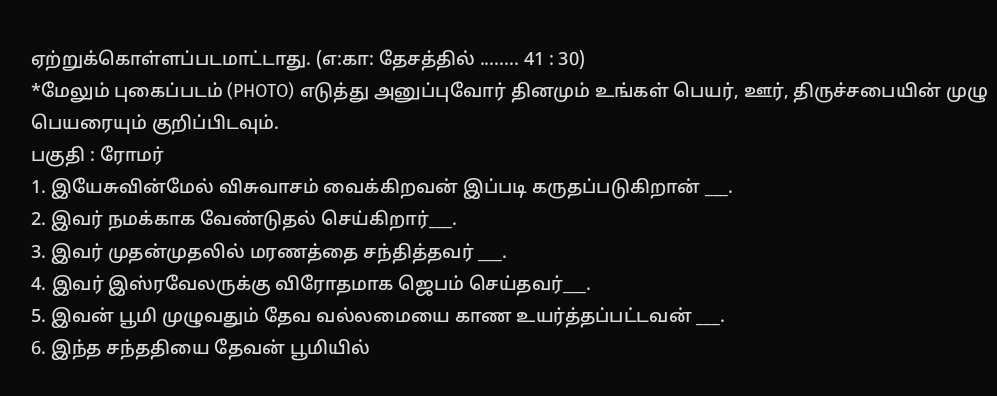ஏற்றுக்கொள்ளப்படமாட்டாது. (எ:கா: தேசத்தில் ........ 41 : 30)
*மேலும் புகைப்படம் (PHOTO) எடுத்து அனுப்புவோர் தினமும் உங்கள் பெயர், ஊர், திருச்சபையின் முழு பெயரையும் குறிப்பிடவும்.
பகுதி : ரோமர்
1. இயேசுவின்மேல் விசுவாசம் வைக்கிறவன் இப்படி கருதப்படுகிறான் ___.
2. இவர் நமக்காக வேண்டுதல் செய்கிறார்___.
3. இவர் முதன்முதலில் மரணத்தை சந்தித்தவர் ___.
4. இவர் இஸ்ரவேலருக்கு விரோதமாக ஜெபம் செய்தவர்___.
5. இவன் பூமி முழுவதும் தேவ வல்லமையை காண உயர்த்தப்பட்டவன் ___.
6. இந்த சந்ததியை தேவன் பூமியில்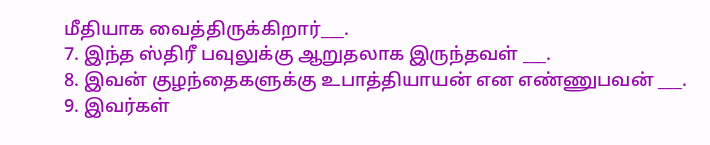மீதியாக வைத்திருக்கிறார்___.
7. இந்த ஸ்திரீ பவுலுக்கு ஆறுதலாக இருந்தவள் ___.
8. இவன் குழந்தைகளுக்கு உபாத்தியாயன் என எண்ணுபவன் ___.
9. இவர்கள்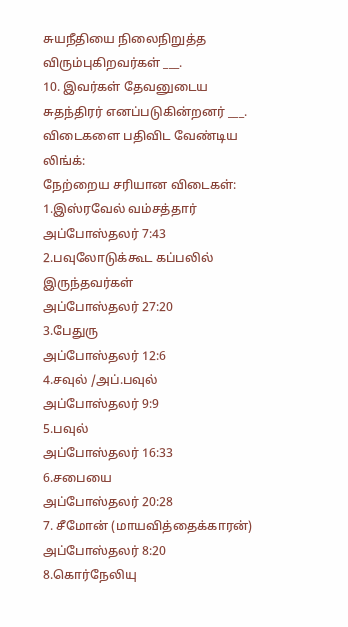சுயநீதியை நிலைநிறுத்த விரும்புகிறவர்கள் ___.
10. இவர்கள் தேவனுடைய சுதந்திரர் எனப்படுகின்றனர் ___.
விடைகளை பதிவிட வேண்டிய லிங்க்:
நேற்றைய சரியான விடைகள்:
1.இஸ்ரவேல் வம்சத்தார்
அப்போஸ்தலர் 7:43
2.பவுலோடுக்கூட கப்பலில் இருந்தவர்கள்
அப்போஸ்தலர் 27:20
3.பேதுரு
அப்போஸ்தலர் 12:6
4.சவுல் /அப்.பவுல்
அப்போஸ்தலர் 9:9
5.பவுல்
அப்போஸ்தலர் 16:33
6.சபையை
அப்போஸ்தலர் 20:28
7. சீமோன் (மாயவித்தைக்காரன்)
அப்போஸ்தலர் 8:20
8.கொர்நேலியு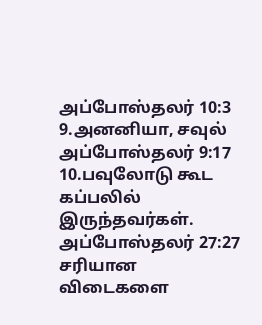அப்போஸ்தலர் 10:3
9.அனனியா, சவுல்
அப்போஸ்தலர் 9:17
10.பவுலோடு கூட கப்பலில் இருந்தவர்கள்.
அப்போஸ்தலர் 27:27
சரியான விடைகளை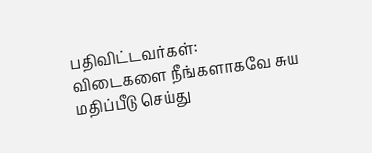பதிவிட்டவர்கள்:
விடைகளை நீங்களாகவே சுய மதிப்பீடு செய்து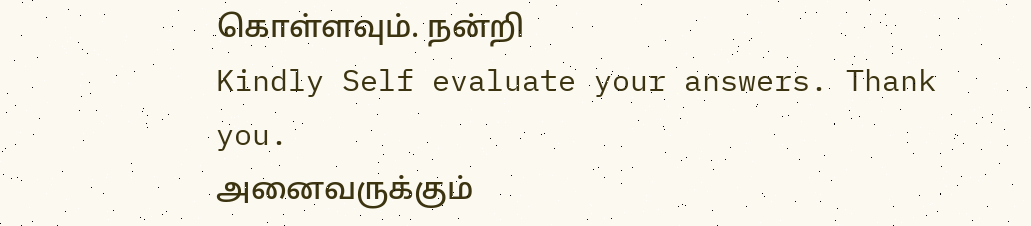கொள்ளவும். நன்றி
Kindly Self evaluate your answers. Thank you.
அனைவருக்கும்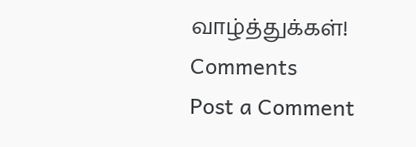வாழ்த்துக்கள்!
Comments
Post a Comment